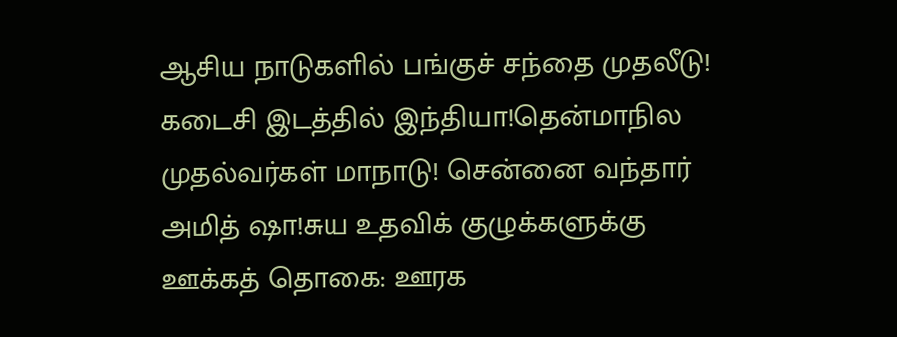ஆசிய நாடுகளில் பங்குச் சந்தை முதலீடு! கடைசி இடத்தில் இந்தியா!தென்மாநில முதல்வர்கள் மாநாடு! சென்னை வந்தார் அமித் ஷா!சுய உதவிக் குழுக்களுக்கு ஊக்கத் தொகை: ஊரக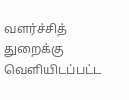வளர்ச்சித் துறைக்கு வெளியிடப்பட்ட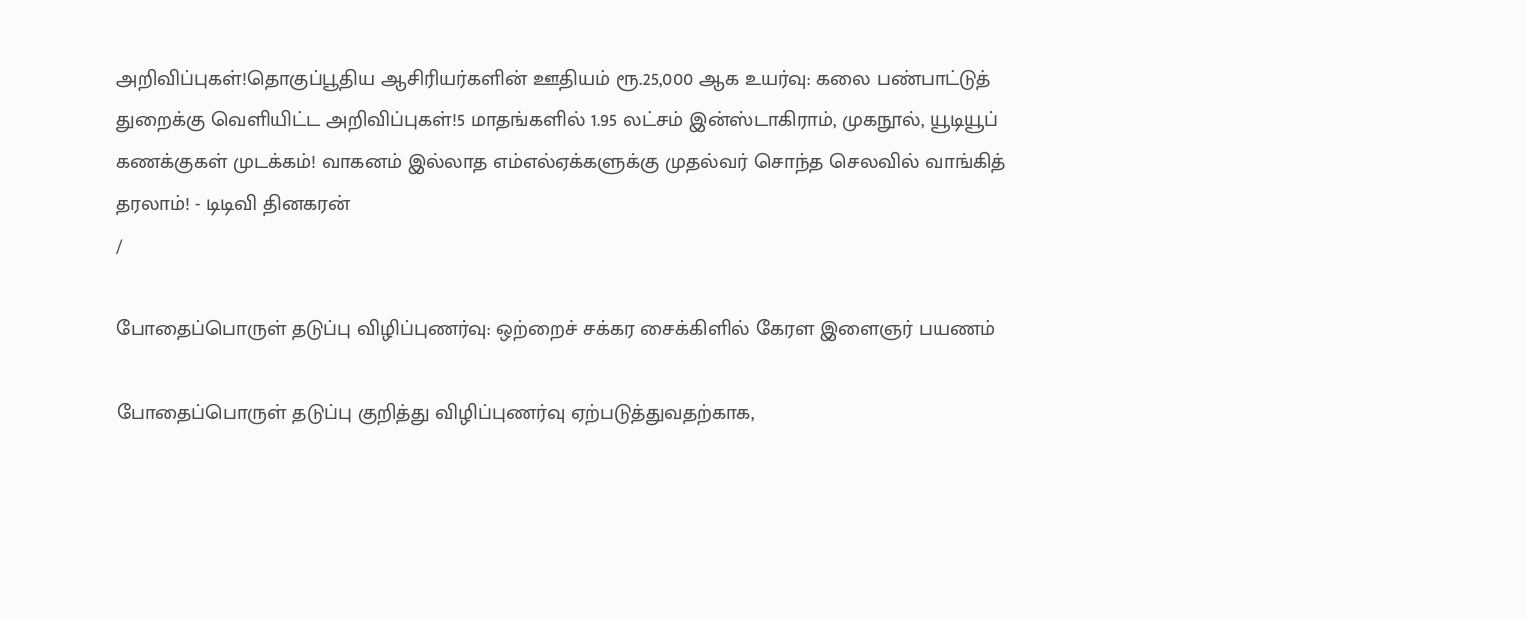அறிவிப்புகள்!தொகுப்பூதிய ஆசிரியர்களின் ஊதியம் ரூ.25,000 ஆக உயர்வு: கலை பண்பாட்டுத் துறைக்கு வெளியிட்ட அறிவிப்புகள்!5 மாதங்களில் 1.95 லட்சம் இன்ஸ்டாகிராம், முகநூல், யூடியூப் கணக்குகள் முடக்கம்! வாகனம் இல்லாத எம்எல்ஏக்களுக்கு முதல்வர் சொந்த செலவில் வாங்கித் தரலாம்! - டிடிவி தினகரன்
/

போதைப்பொருள் தடுப்பு விழிப்புணர்வு: ஒற்றைச் சக்கர சைக்கிளில் கேரள இளைஞர் பயணம்

போதைப்பொருள் தடுப்பு குறித்து விழிப்புணர்வு ஏற்படுத்துவதற்காக,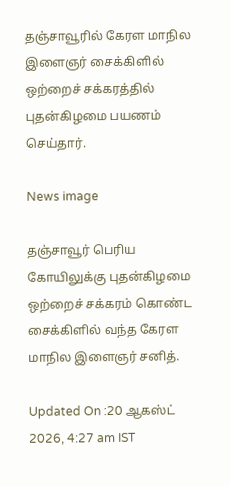தஞ்சாவூரில் கேரள மாநில இளைஞர் சைக்கிளில் ஒற்றைச் சக்கரத்தில் புதன்கிழமை பயணம் செய்தார்.

News image

தஞ்சாவூர் பெரிய கோயிலுக்கு புதன்கிழமை ஒற்றைச் சக்கரம் கொண்ட சைக்கிளில் வந்த கேரள மாநில இளைஞர் சனித்.

Updated On :20 ஆகஸ்ட் 2026, 4:27 am IST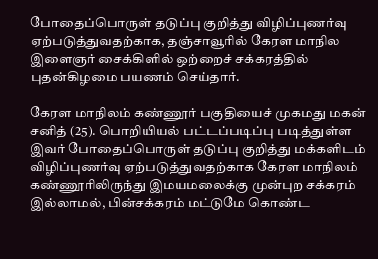போதைப்பொருள் தடுப்பு குறித்து விழிப்புணர்வு ஏற்படுத்துவதற்காக, தஞ்சாவூரில் கேரள மாநில இளைஞர் சைக்கிளில் ஒற்றைச் சக்கரத்தில் புதன்கிழமை பயணம் செய்தார்.

கேரள மாநிலம் கண்ணூர் பகுதியைச் முகமது மகன் சனித் (25). பொறியியல் பட்டப்படிப்பு படித்துள்ள இவர் போதைப்பொருள் தடுப்பு குறித்து மக்களிடம் விழிப்புணர்வு ஏற்படுத்துவதற்காக கேரள மாநிலம் கண்ணூரிலிருந்து இமயமலைக்கு முன்புற சக்கரம் இல்லாமல், பின்சக்கரம் மட்டுமே கொண்ட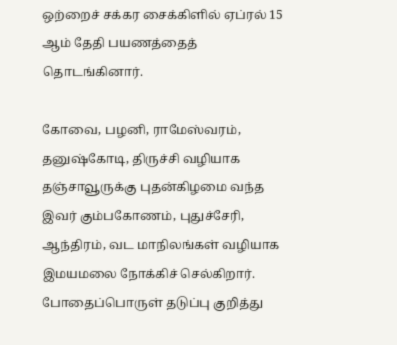ஒற்றைச் சக்கர சைக்கிளில் ஏப்ரல் 15 ஆம் தேதி பயணத்தைத் தொடங்கினார்.

கோவை, பழனி, ராமேஸ்வரம், தனுஷ்கோடி, திருச்சி வழியாக தஞ்சாவூருக்கு புதன்கிழமை வந்த இவர் கும்பகோணம், புதுச்சேரி, ஆந்திரம், வட மாநிலங்கள் வழியாக இமயமலை நோக்கிச் செல்கிறார். போதைப்பொருள் தடுப்பு குறித்து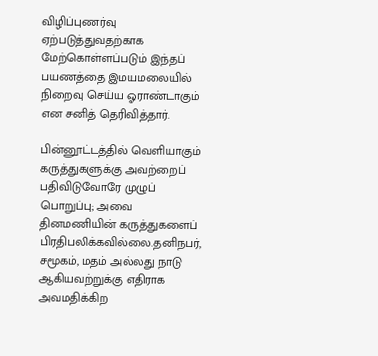விழிப்புணர்வு ஏற்படுத்துவதற்காக மேற்கொள்ளப்படும் இந்தப் பயணத்தை இமயமலையில் நிறைவு செய்ய ஓராண்டாகும் என சனித் தெரிவித்தார்.

பின்னூட்டத்தில் வெளியாகும் கருத்துகளுக்கு அவற்றைப் பதிவிடுவோரே முழுப் பொறுப்பு; அவை தினமணியின் கருத்துகளைப் பிரதிபலிக்கவில்லை.தனிநபர், சமூகம், மதம் அல்லது நாடு ஆகியவற்றுக்கு எதிராக அவமதிக்கிற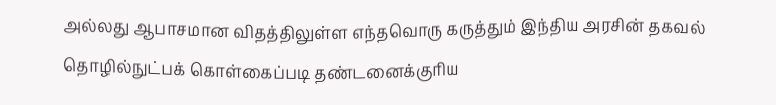அல்லது ஆபாசமான விதத்திலுள்ள எந்தவொரு கருத்தும் இந்திய அரசின் தகவல் தொழில்நுட்பக் கொள்கைப்படி தண்டனைக்குரிய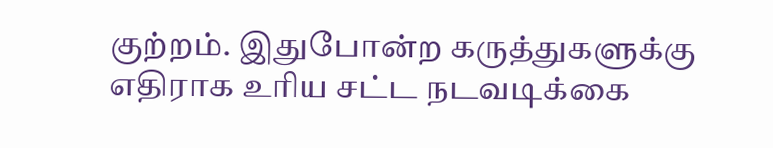குற்றம். இதுபோன்ற கருத்துகளுக்கு எதிராக உரிய சட்ட நடவடிக்கை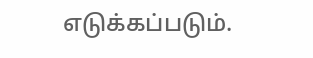எடுக்கப்படும்.